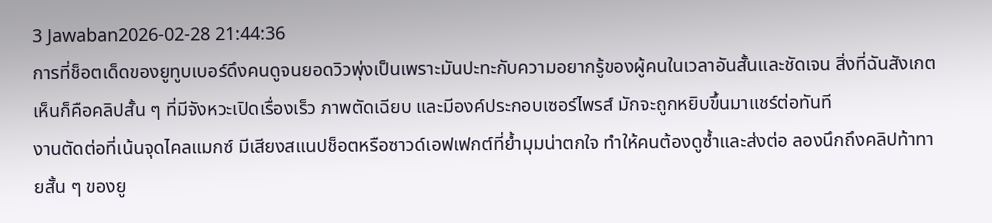3 Jawaban2026-02-28 21:44:36
การที่ช็อตเด็ดของยูทูบเบอร์ดึงคนดูจนยอดวิวพุ่งเป็นเพราะมันปะทะกับความอยากรู้ของผู้คนในเวลาอันสั้นและชัดเจน สิ่งที่ฉันสังเกตเห็นก็คือคลิปสั้น ๆ ที่มีจังหวะเปิดเรื่องเร็ว ภาพตัดเฉียบ และมีองค์ประกอบเซอร์ไพรส์ มักจะถูกหยิบขึ้นมาแชร์ต่อทันที
งานตัดต่อที่เน้นจุดไคลแมกซ์ มีเสียงสแนปช็อตหรือซาวด์เอฟเฟกต์ที่ย้ำมุมน่าตกใจ ทำให้คนต้องดูซ้ำและส่งต่อ ลองนึกถึงคลิปท้าทายสั้น ๆ ของยู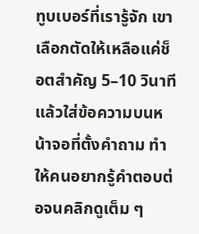ทูบเบอร์ที่เรารู้จัก เขาเลือกตัดให้เหลือแค่ช็อตสำคัญ 5–10 วินาที แล้วใส่ข้อความบนหน้าจอที่ตั้งคำถาม ทำให้คนอยากรู้คำตอบต่อจนคลิกดูเต็ม ๆ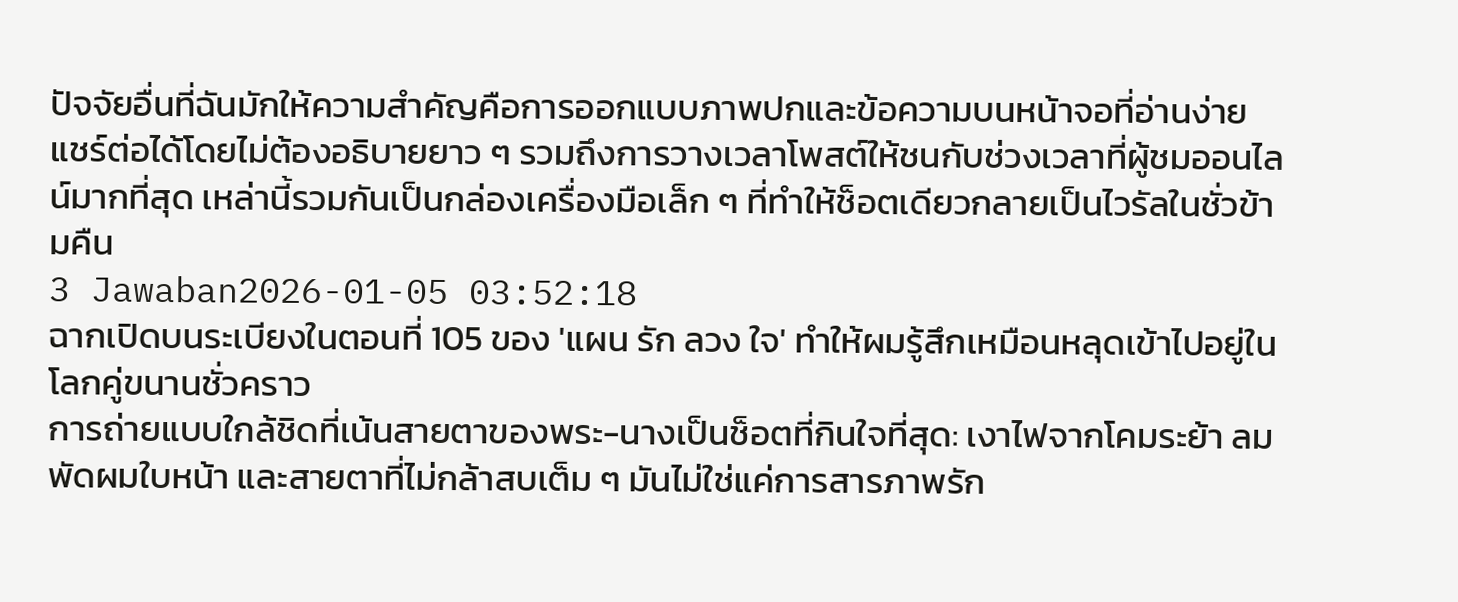ปัจจัยอื่นที่ฉันมักให้ความสำคัญคือการออกแบบภาพปกและข้อความบนหน้าจอที่อ่านง่าย แชร์ต่อได้โดยไม่ต้องอธิบายยาว ๆ รวมถึงการวางเวลาโพสต์ให้ชนกับช่วงเวลาที่ผู้ชมออนไลน์มากที่สุด เหล่านี้รวมกันเป็นกล่องเครื่องมือเล็ก ๆ ที่ทำให้ช็อตเดียวกลายเป็นไวรัลในชั่วข้ามคืน
3 Jawaban2026-01-05 03:52:18
ฉากเปิดบนระเบียงในตอนที่ 105 ของ 'แผน รัก ลวง ใจ' ทำให้ผมรู้สึกเหมือนหลุดเข้าไปอยู่ในโลกคู่ขนานชั่วคราว
การถ่ายแบบใกล้ชิดที่เน้นสายตาของพระ-นางเป็นช็อตที่กินใจที่สุด: เงาไฟจากโคมระย้า ลมพัดผมใบหน้า และสายตาที่ไม่กล้าสบเต็ม ๆ มันไม่ใช่แค่การสารภาพรัก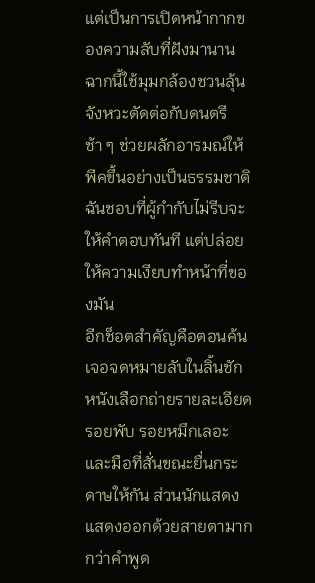แต่เป็นการเปิดหน้ากากของความลับที่ฝังมานาน ฉากนี้ใช้มุมกล้องชวนลุ้น จังหวะตัดต่อกับดนตรีช้า ๆ ช่วยผลักอารมณ์ให้พีคขึ้นอย่างเป็นธรรมชาติ ฉันชอบที่ผู้กำกับไม่รีบจะให้คำตอบทันที แต่ปล่อยให้ความเงียบทำหน้าที่ของมัน
อีกช็อตสำคัญคือตอนค้นเจอจดหมายลับในลิ้นชัก หนังเลือกถ่ายรายละเอียดรอยพับ รอยหมึกเลอะ และมือที่สั่นขณะยื่นกระดาษให้กัน ส่วนนักแสดงแสดงออกด้วยสายตามากกว่าคำพูด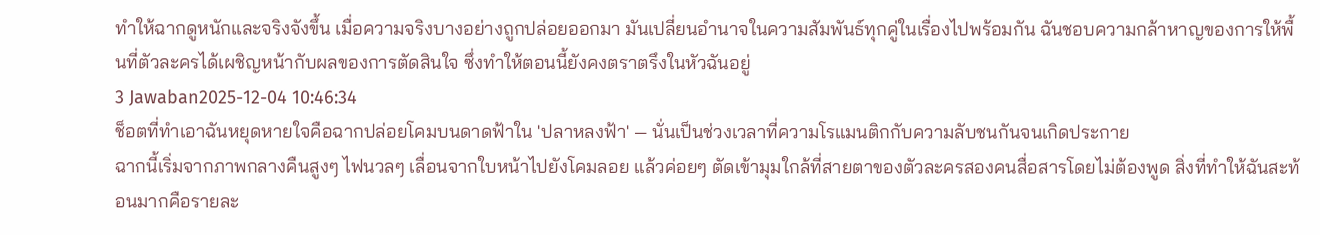ทำให้ฉากดูหนักและจริงจังขึ้น เมื่อความจริงบางอย่างถูกปล่อยออกมา มันเปลี่ยนอำนาจในความสัมพันธ์ทุกคู่ในเรื่องไปพร้อมกัน ฉันชอบความกล้าหาญของการให้พื้นที่ตัวละครได้เผชิญหน้ากับผลของการตัดสินใจ ซึ่งทำให้ตอนนี้ยังคงตราตรึงในหัวฉันอยู่
3 Jawaban2025-12-04 10:46:34
ช็อตที่ทำเอาฉันหยุดหายใจคือฉากปล่อยโคมบนดาดฟ้าใน 'ปลาหลงฟ้า' — นั่นเป็นช่วงเวลาที่ความโรแมนติกกับความลับชนกันจนเกิดประกาย
ฉากนี้เริ่มจากภาพกลางคืนสูงๆ ไฟนวลๆ เลื่อนจากใบหน้าไปยังโคมลอย แล้วค่อยๆ ตัดเข้ามุมใกล้ที่สายตาของตัวละครสองคนสื่อสารโดยไม่ต้องพูด สิ่งที่ทำให้ฉันสะท้อนมากคือรายละ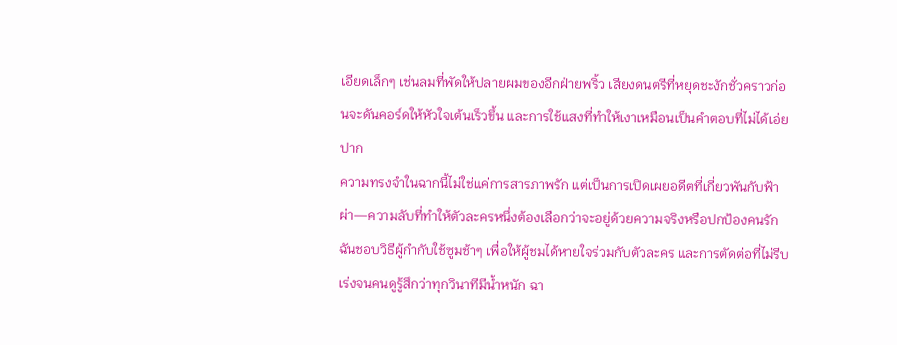เอียดเล็กๆ เช่นลมที่พัดให้ปลายผมของอีกฝ่ายพริ้ว เสียงดนตรีที่หยุดชะงักชั่วคราวก่อนจะดันคอร์ดให้หัวใจเต้นเร็วขึ้น และการใช้แสงที่ทำให้เงาเหมือนเป็นคำตอบที่ไม่ได้เอ่ยปาก
ความทรงจำในฉากนี้ไม่ใช่แค่การสารภาพรัก แต่เป็นการเปิดเผยอดีตที่เกี่ยวพันกับฟ้าผ่า—ความลับที่ทำให้ตัวละครหนึ่งต้องเลือกว่าจะอยู่ด้วยความจริงหรือปกป้องคนรัก ฉันชอบวิธีผู้กำกับใช้ซูมช้าๆ เพื่อให้ผู้ชมได้หายใจร่วมกับตัวละคร และการตัดต่อที่ไม่รีบเร่งจนคนดูรู้สึกว่าทุกวินาทีมีน้ำหนัก ฉา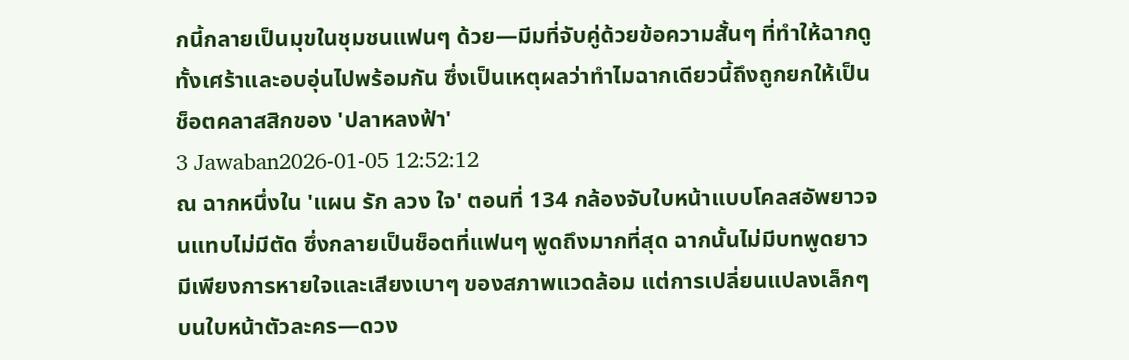กนี้กลายเป็นมุขในชุมชนแฟนๆ ด้วย—มีมที่จับคู่ด้วยข้อความสั้นๆ ที่ทำให้ฉากดูทั้งเศร้าและอบอุ่นไปพร้อมกัน ซึ่งเป็นเหตุผลว่าทำไมฉากเดียวนี้ถึงถูกยกให้เป็นช็อตคลาสสิกของ 'ปลาหลงฟ้า'
3 Jawaban2026-01-05 12:52:12
ณ ฉากหนึ่งใน 'แผน รัก ลวง ใจ' ตอนที่ 134 กล้องจับใบหน้าแบบโคลสอัพยาวจนแทบไม่มีตัด ซึ่งกลายเป็นช็อตที่แฟนๆ พูดถึงมากที่สุด ฉากนั้นไม่มีบทพูดยาว มีเพียงการหายใจและเสียงเบาๆ ของสภาพแวดล้อม แต่การเปลี่ยนแปลงเล็กๆ บนใบหน้าตัวละคร—ดวง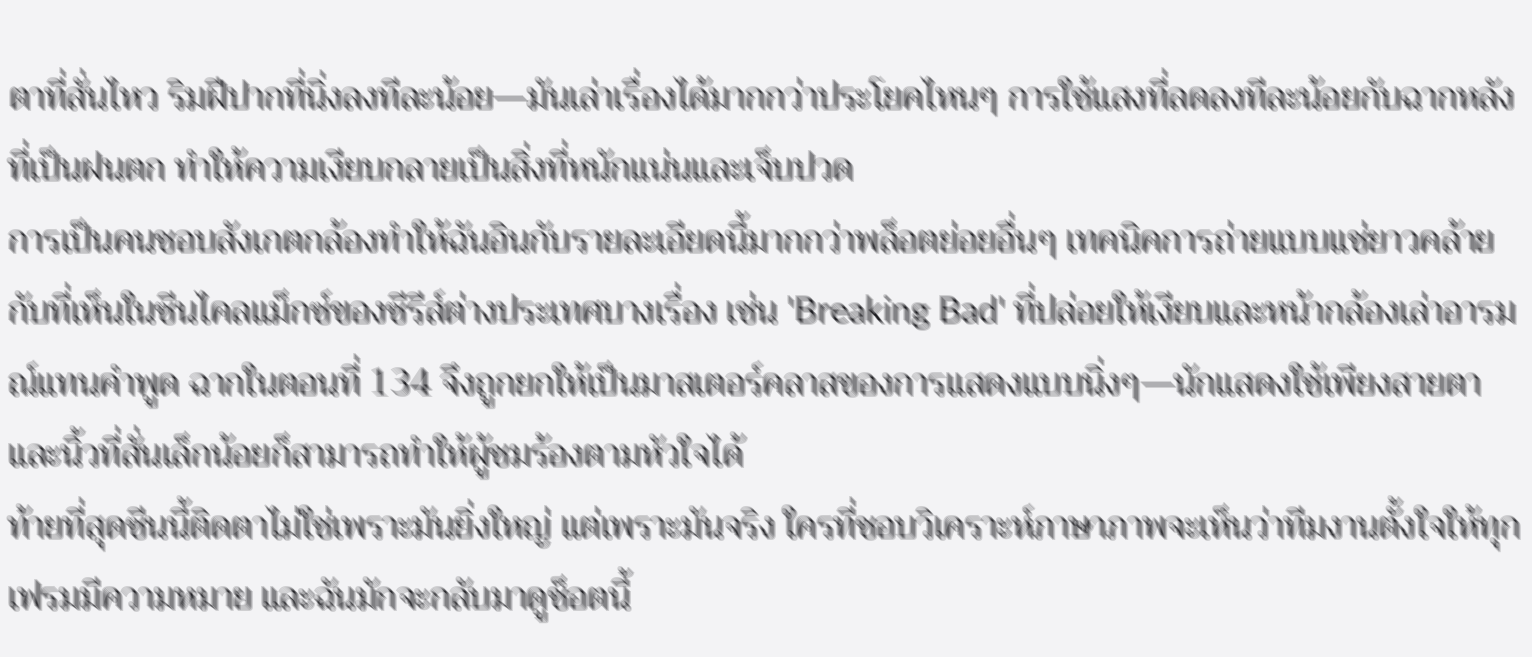ตาที่สั่นไหว ริมฝีปากที่นิ่งลงทีละน้อย—มันเล่าเรื่องได้มากกว่าประโยคไหนๆ การใช้แสงที่ลดลงทีละน้อยกับฉากหลังที่เป็นฝนตก ทำให้ความเงียบกลายเป็นสิ่งที่หนักแน่นและเจ็บปวด
การเป็นคนชอบสังเกตกล้องทำให้ฉันอินกับรายละเอียดนี้มากกว่าพล็อตย่อยอื่นๆ เทคนิคการถ่ายแบบแช่ยาวคล้ายกับที่เห็นในซีนไคลแม็กซ์ของซีรีส์ต่างประเทศบางเรื่อง เช่น 'Breaking Bad' ที่ปล่อยให้เงียบและหน้ากล้องเล่าอารมณ์แทนคำพูด ฉากในตอนที่ 134 จึงถูกยกให้เป็นมาสเตอร์คลาสของการแสดงแบบนิ่งๆ—นักแสดงใช้เพียงสายตาและนิ้วที่สั่นเล็กน้อยก็สามารถทำให้ผู้ชมร้องตามหัวใจได้
ท้ายที่สุดซีนนี้ติดตาไม่ใช่เพราะมันยิ่งใหญ่ แต่เพราะมันจริง ใครที่ชอบวิเคราะห์ภาษาภาพจะเห็นว่าทีมงานตั้งใจให้ทุกเฟรมมีความหมาย และฉันมักจะกลับมาดูช็อตนี้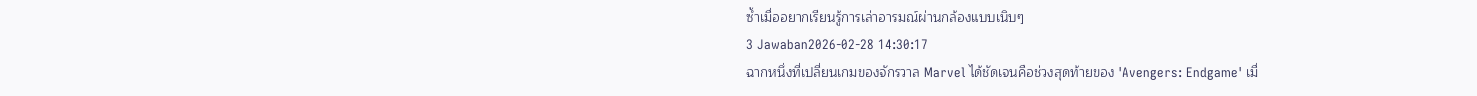ซ้ำเมื่ออยากเรียนรู้การเล่าอารมณ์ผ่านกล้องแบบเนิบๆ
3 Jawaban2026-02-28 14:30:17
ฉากหนึ่งที่เปลี่ยนเกมของจักรวาล Marvel ได้ชัดเจนคือช่วงสุดท้ายของ 'Avengers: Endgame' เมื่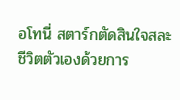อโทนี่ สตาร์กตัดสินใจสละชีวิตตัวเองด้วยการ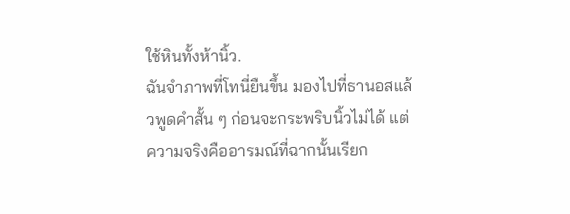ใช้หินทั้งห้านิ้ว.
ฉันจำภาพที่โทนี่ยืนขึ้น มองไปที่ธานอสแล้วพูดคำสั้น ๆ ก่อนจะกระพริบนิ้วไม่ได้ แต่ความจริงคืออารมณ์ที่ฉากนั้นเรียก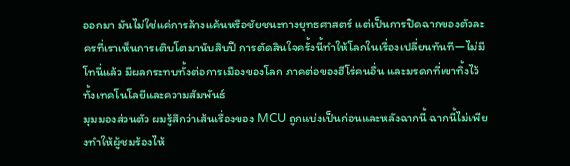ออกมา มันไม่ใช่แค่การล้างแค้นหรือชัยชนะทางยุทธศาสตร์ แต่เป็นการปิดฉากของตัวละครที่เราเห็นการเติบโตมานับสิบปี การตัดสินใจครั้งนี้ทำให้โลกในเรื่องเปลี่ยนทันที—ไม่มีโทนี่แล้ว มีผลกระทบทั้งต่อการเมืองของโลก ภาคต่อของฮีโร่คนอื่น และมรดกที่เขาทิ้งไว้ ทั้งเทคโนโลยีและความสัมพันธ์
มุมมองส่วนตัว ผมรู้สึกว่าเส้นเรื่องของ MCU ถูกแบ่งเป็นก่อนและหลังฉากนี้ ฉากนี้ไม่เพียงทำให้ผู้ชมร้องไห้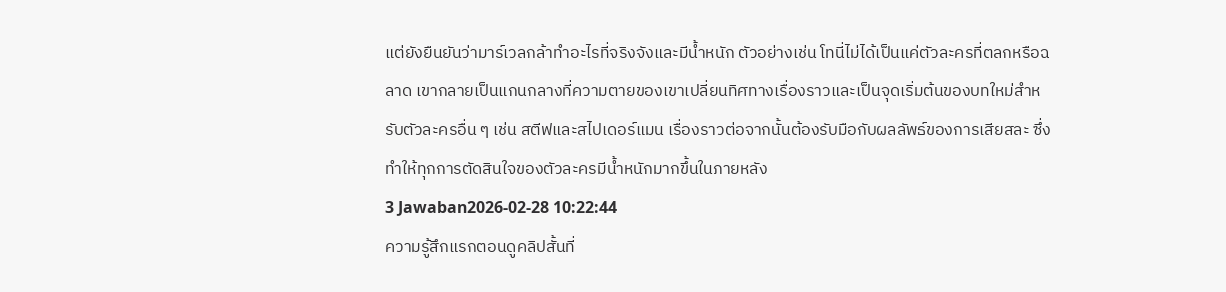แต่ยังยืนยันว่ามาร์เวลกล้าทำอะไรที่จริงจังและมีน้ำหนัก ตัวอย่างเช่น โทนี่ไม่ได้เป็นแค่ตัวละครที่ตลกหรือฉลาด เขากลายเป็นแกนกลางที่ความตายของเขาเปลี่ยนทิศทางเรื่องราวและเป็นจุดเริ่มต้นของบทใหม่สำหรับตัวละครอื่น ๆ เช่น สตีฟและสไปเดอร์แมน เรื่องราวต่อจากนั้นต้องรับมือกับผลลัพธ์ของการเสียสละ ซึ่งทำให้ทุกการตัดสินใจของตัวละครมีน้ำหนักมากขึ้นในภายหลัง
3 Jawaban2026-02-28 10:22:44
ความรู้สึกแรกตอนดูคลิปสั้นที่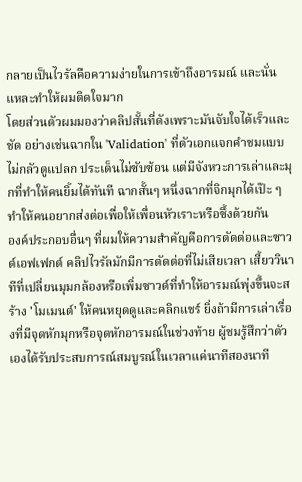กลายเป็นไวรัลคือความง่ายในการเข้าถึงอารมณ์ และนั่นแหละทำให้ผมติดใจมาก
โดยส่วนตัวผมมองว่าคลิปสั้นที่ดังเพราะมันจับใจได้เร็วและชัด อย่างเช่นฉากใน 'Validation' ที่ตัวเอกแจกคำชมแบบไม่กลัวดูแปลก ประเด็นไม่ซับซ้อน แต่มีจังหวะการเล่าและมุกที่ทำให้คนยิ้มได้ทันที ฉากสั้นๆ หนึ่งฉากที่จิกมุกได้เป๊ะ ๆ ทำให้คนอยากส่งต่อเพื่อให้เพื่อนหัวเราะหรือซึ้งด้วยกัน
องค์ประกอบอื่นๆ ที่ผมให้ความสำคัญคือการตัดต่อและซาวด์เอฟเฟกต์ คลิปไวรัลมักมีการตัดต่อที่ไม่เสียเวลา เสี้ยววินาทีที่เปลี่ยนมุมกล้องหรือเพิ่มซาวด์ที่ทำให้อารมณ์พุ่งขึ้นจะสร้าง 'โมเมนต์' ให้คนหยุดดูและคลิกแชร์ ยิ่งถ้ามีการเล่าเรื่องที่มีจุดหักมุกหรือจุดหักอารมณ์ในช่วงท้าย ผู้ชมรู้สึกว่าตัวเองได้รับประสบการณ์สมบูรณ์ในเวลาแค่นาทีสองนาที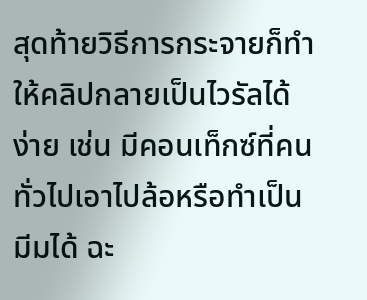สุดท้ายวิธีการกระจายก็ทำให้คลิปกลายเป็นไวรัลได้ง่าย เช่น มีคอนเท็กซ์ที่คนทั่วไปเอาไปล้อหรือทำเป็นมีมได้ ฉะ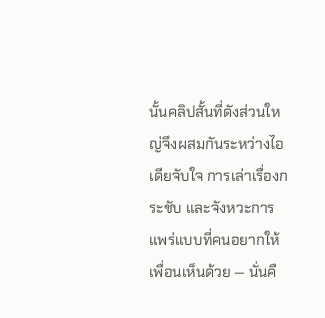นั้นคลิปสั้นที่ดังส่วนใหญ่จึงผสมกันระหว่างไอเดียจับใจ การเล่าเรื่องกระชับ และจังหวะการแพร่แบบที่คนอยากให้เพื่อนเห็นด้วย — นั่นคื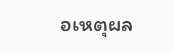อเหตุผล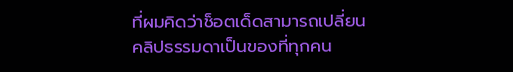ที่ผมคิดว่าช็อตเด็ดสามารถเปลี่ยนคลิปธรรมดาเป็นของที่ทุกคน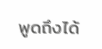พูดถึงได้